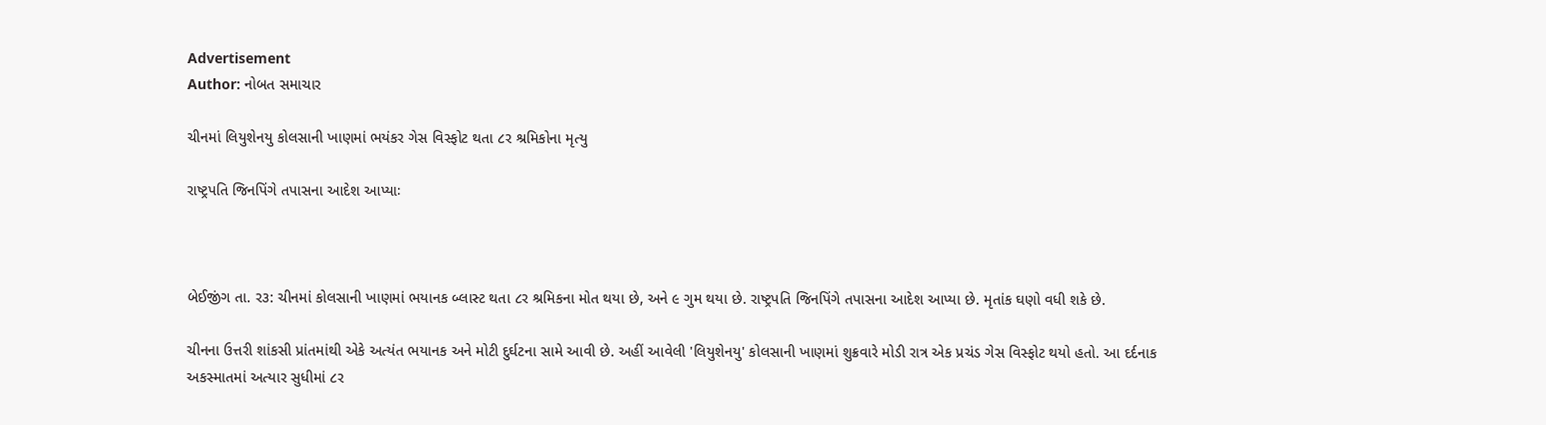Advertisement
Author: નોબત સમાચાર

ચીનમાં લિયુશેનયુ કોલસાની ખાણમાં ભયંકર ગેસ વિસ્ફોટ થતા ૮ર શ્રમિકોના મૃત્યુ

રાષ્ટ્રપતિ જિનપિંગે તપાસના આદેશ આપ્યાઃ



બેઈજીંગ તા. ર૩: ચીનમાં કોલસાની ખાણમાં ભયાનક બ્લાસ્ટ થતા ૮ર શ્રમિકના મોત થયા છે, અને ૯ ગુમ થયા છે. રાષ્ટ્રપતિ જિનપિંગે તપાસના આદેશ આપ્યા છે. મૃતાંક ઘણો વધી શકે છે.

ચીનના ઉત્તરી શાંકસી પ્રાંતમાંથી એકે અત્યંત ભયાનક અને મોટી દુર્ઘટના સામે આવી છે. અહીં આવેલી 'લિયુશેનયુ' કોલસાની ખાણમાં શુક્રવારે મોડી રાત્ર એક પ્રચંડ ગેસ વિસ્ફોટ થયો હતો. આ દર્દનાક અકસ્માતમાં અત્યાર સુધીમાં ૮ર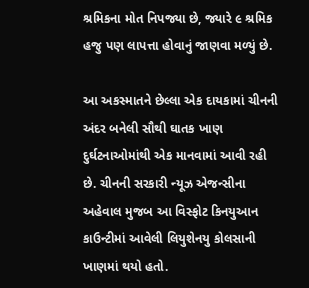શ્રમિકના મોત નિપજ્યા છે, જ્યારે ૯ શ્રમિક હજુ પણ લાપત્તા હોવાનું જાણવા મળ્યું છે.

આ અકસ્માતને છેલ્લા એક દાયકામાં ચીનની અંદર બનેલી સૌથી ઘાતક ખાણ દુર્ઘટનાઓમાંથી એક માનવામાં આવી રહી છે. ચીનની સરકારી ન્યૂઝ એજન્સીના અહેવાલ મુજબ આ વિસ્ફોટ કિનયુઆન કાઉન્ટીમાં આવેલી લિયુશેનયુ કોલસાની ખાણમાં થયો હતો.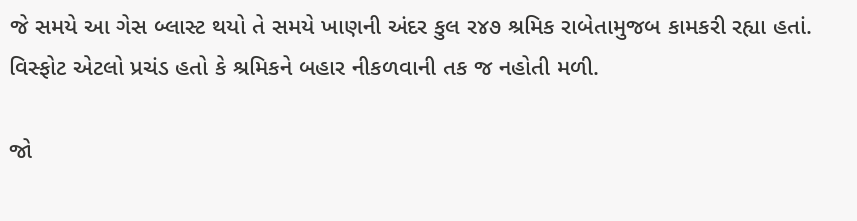જે સમયે આ ગેસ બ્લાસ્ટ થયો તે સમયે ખાણની અંદર કુલ ર૪૭ શ્રમિક રાબેતામુજબ કામકરી રહ્યા હતાં. વિસ્ફોટ એટલો પ્રચંડ હતો કે શ્રમિકને બહાર નીકળવાની તક જ નહોતી મળી.

જો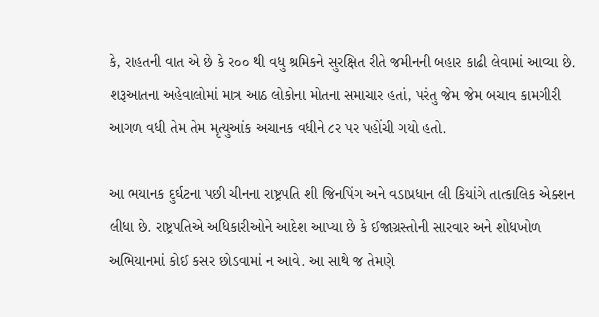કે, રાહતની વાત એ છે કે ર૦૦ થી વધુ શ્રમિકને સુરક્ષિત રીતે જમીનની બહાર કાઢી લેવામાં આવ્યા છે. શરૂઆતના અહેવાલોમાં માત્ર આઠ લોકોના મોતના સમાચાર હતાં, પરંતુ જેમ જેમ બચાવ કામગીરી આગળ વધી તેમ તેમ મૃત્યુઆંક અચાનક વધીને ૮ર પર પહોંચી ગયો હતો.

આ ભયાનક દુર્ઘટના પછી ચીનના રાષ્ટ્રપતિ શી જિનપિંગ અને વડાપ્રધાન લી કિયાંગે તાત્કાલિક એક્શન લીધા છે. રાષ્ટ્રપતિએ અધિકારીઓને આદેશ આપ્યા છે કે ઈજાગ્રસ્તોની સારવાર અને શોધખોળ અભિયાનમાં કોઈ કસર છોડવામાં ન આવે. આ સાથે જ તેમણે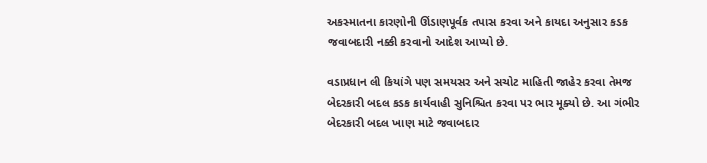અકસ્માતના કારણોની ઊંડાણપૂર્વક તપાસ કરવા અને કાયદા અનુસાર કડક જવાબદારી નક્કી કરવાનો આદેશ આપ્યો છે.

વડાપ્રધાન લી કિયાંગે પણ સમયસર અને સચોટ માહિતી જાહેર કરવા તેમજ બેદરકારી બદલ કડક કાર્યવાહી સુનિશ્ચિત કરવા પર ભાર મૂક્યો છે. આ ગંભીર બેદરકારી બદલ ખાણ માટે જવાબદાર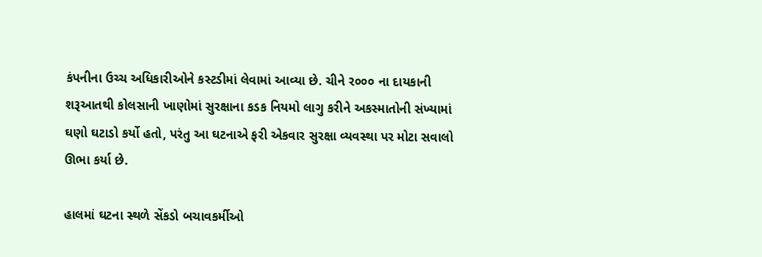કંપનીના ઉચ્ચ અધિકારીઓને કસ્ટડીમાં લેવામાં આવ્યા છે. ચીને ર૦૦૦ ના દાયકાની શરૂઆતથી કોલસાની ખાણોમાં સુરક્ષાના કડક નિયમો લાગુ કરીને અકસ્માતોની સંખ્યામાં ઘણો ઘટાડો કર્યો હતો, પરંતુ આ ઘટનાએ ફરી એકવાર સુરક્ષા વ્યવસ્થા પર મોટા સવાલો ઊભા કર્યા છે.

હાલમાં ઘટના સ્થળે સેંકડો બચાવકર્મીઓ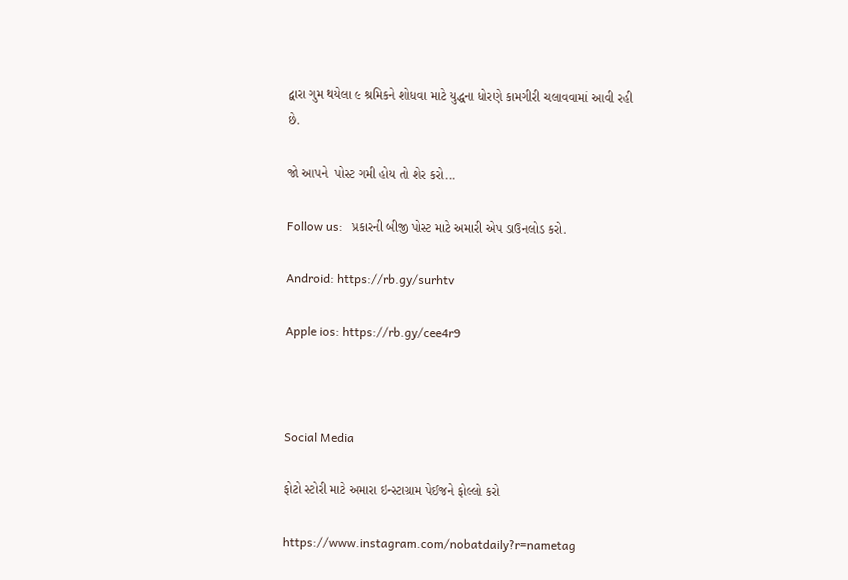દ્વારા ગુમ થયેલા ૯ શ્રમિકને શોધવા માટે યુદ્ધના ધોરણે કામગીરી ચલાવવામાં આવી રહી છે.

જો આપને  પોસ્ટ ગમી હોય તો શેર કરો...

Follow us:   પ્રકારની બીજી પોસ્ટ માટે અમારી એપ ડાઉનલોડ કરો.

Android: https://rb.gy/surhtv

Apple ios: https://rb.gy/cee4r9



Social Media

ફોટો સ્ટોરી માટે અમારા ઇન્સ્ટાગ્રામ પેઈજને ફોલ્લો કરો

https://www.instagram.com/nobatdaily?r=nametag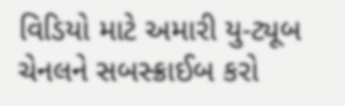વિડિયો માટે અમારી યુ-ટ્યૂબ ચેનલને સબસ્ક્રાઈબ કરો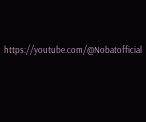https://youtube.com/@Nobatofficial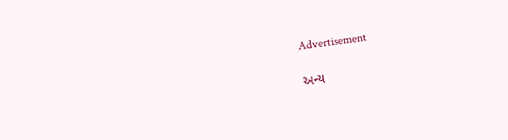Advertisement

અન્ય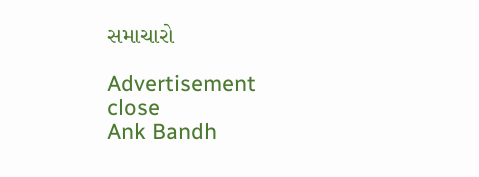સમાચારો

Advertisement
close
Ank Bandh